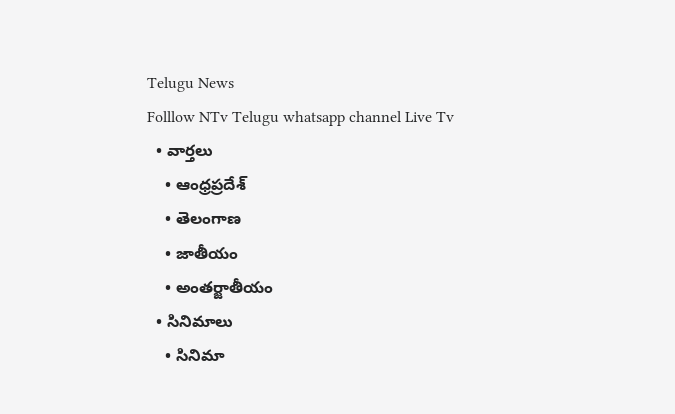Telugu News
Folllow NTv Telugu whatsapp channel Live Tv
  • వార్తలు
    • ఆంధ్రప్రదేశ్
    • తెలంగాణ
    • జాతీయం
    • అంతర్జాతీయం
  • సినిమాలు
    • సినిమా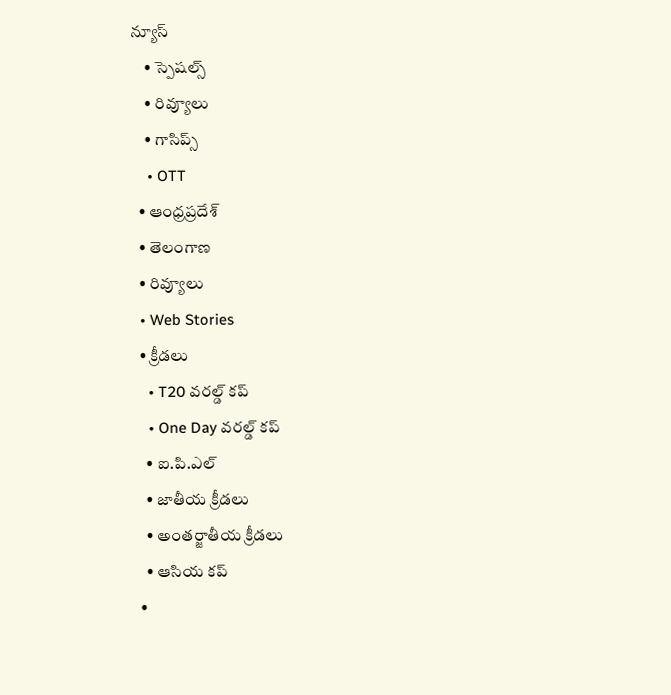న్యూస్
    • స్పెషల్స్
    • రివ్యూలు
    • గాసిప్స్
    • OTT
  • ఆంధ్రప్రదేశ్
  • తెలంగాణ
  • రివ్యూలు
  • Web Stories
  • క్రీడలు
    • T20 వరల్డ్ కప్
    • One Day వరల్డ్ కప్
    • ఐ.పి.ఎల్
    • జాతీయ క్రీడలు
    • అంతర్జాతీయ క్రీడలు
    • ఆసియ కప్
  •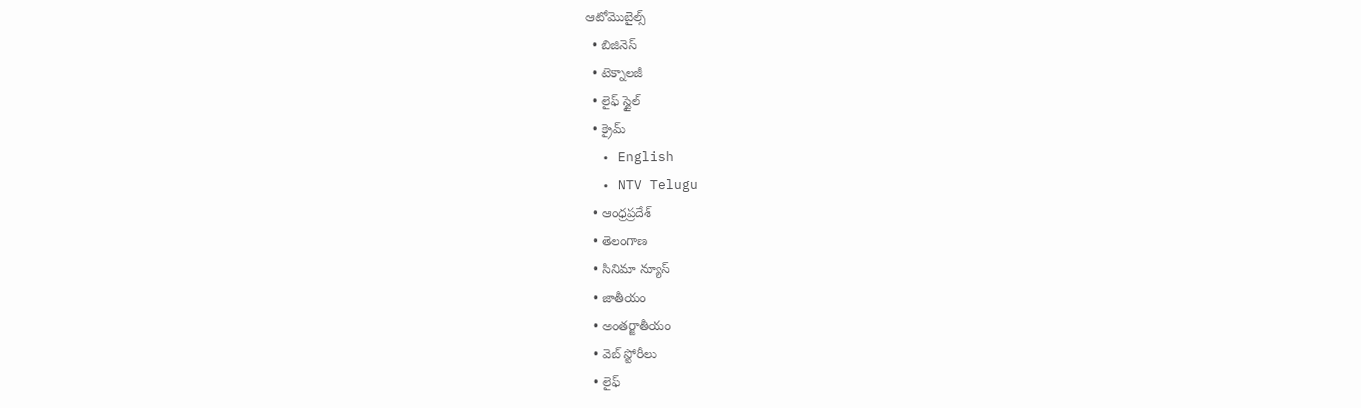ఆటోమొబైల్స్
  • బిజినెస్‌
  • టెక్నాలజీ
  • లైఫ్ స్టైల్
  • క్రైమ్
  • English
  • NTV Telugu
  • ఆంధ్రప్రదేశ్
  • తెలంగాణ
  • సినిమా న్యూస్
  • జాతీయం
  • అంతర్జాతీయం
  • వెబ్ స్టోరీలు
  • లైఫ్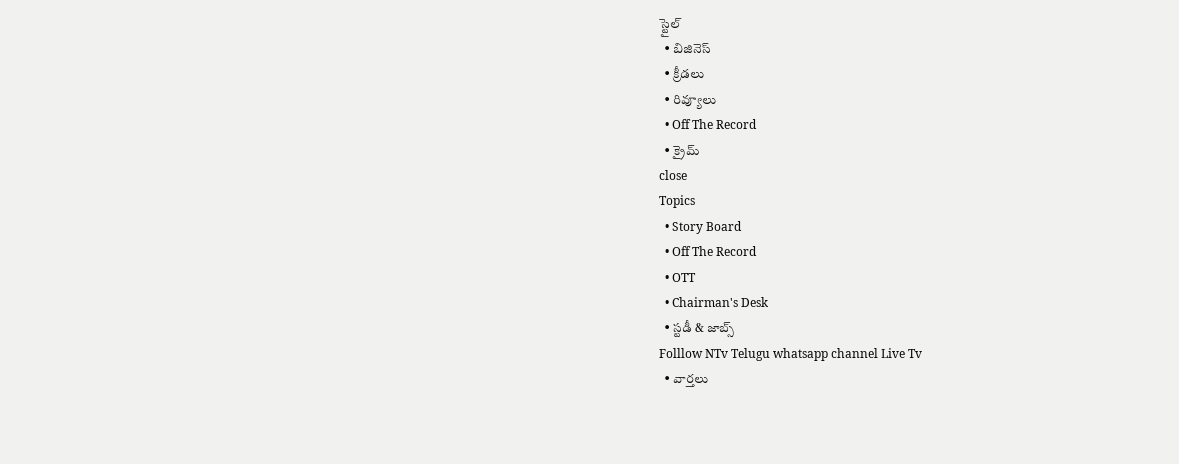స్టైల్
  • బిజినెస్‌
  • క్రీడలు
  • రివ్యూలు
  • Off The Record
  • క్రైమ్
close
Topics
  • Story Board
  • Off The Record
  • OTT
  • Chairman's Desk
  • స్టడీ & జాబ్స్
Folllow NTv Telugu whatsapp channel Live Tv
  • వార్తలు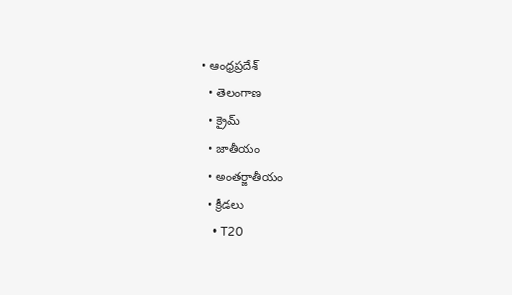• ఆంధ్రప్రదేశ్
  • తెలంగాణ
  • క్రైమ్
  • జాతీయం
  • అంతర్జాతీయం
  • క్రీడలు
    • T20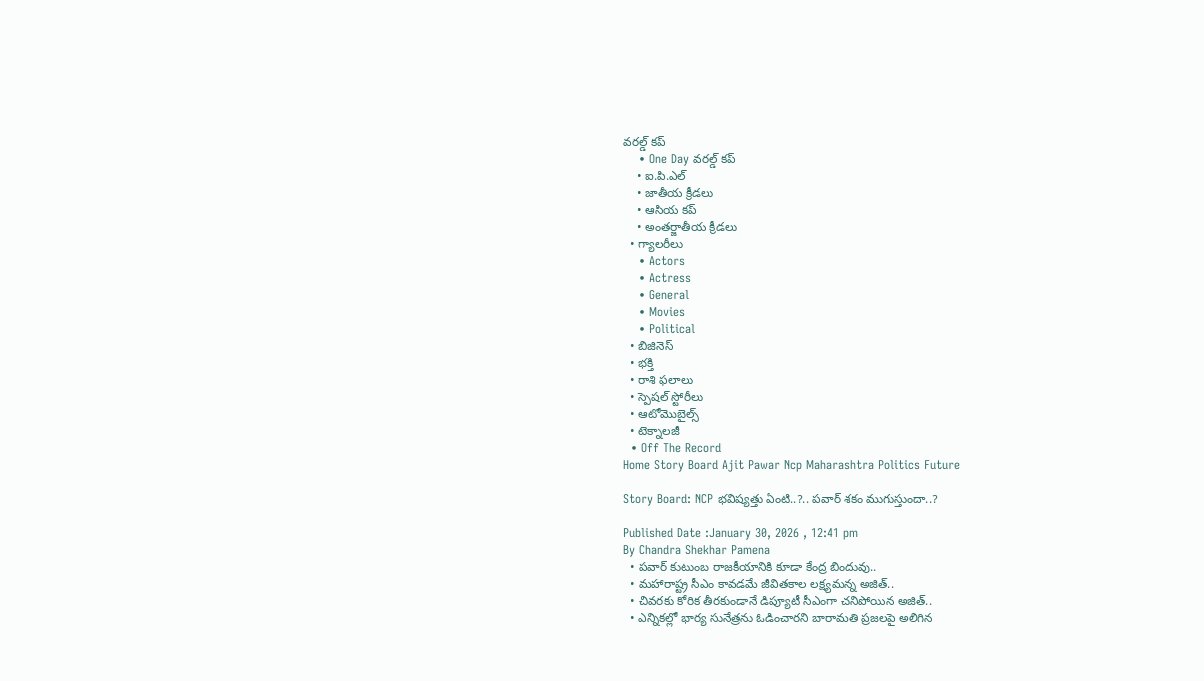వరల్డ్ కప్
    • One Day వరల్డ్ కప్
    • ఐ.పి.ఎల్
    • జాతీయ క్రీడలు
    • ఆసియ కప్
    • అంతర్జాతీయ క్రీడలు
  • గ్యాలరీలు
    • Actors
    • Actress
    • General
    • Movies
    • Political
  • బిజినెస్‌
  • భక్తి
  • రాశి ఫలాలు
  • స్పెషల్‌ స్టోరీలు
  • ఆటోమొబైల్స్
  • టెక్నాలజీ
  • Off The Record
Home Story Board Ajit Pawar Ncp Maharashtra Politics Future

Story Board: NCP భవిష్యత్తు ఏంటి..?.. పవార్ శకం ముగుస్తుందా..?

Published Date :January 30, 2026 , 12:41 pm
By Chandra Shekhar Pamena
  • పవార్ కుటుంబ రాజకీయానికి కూడా కేంద్ర బిందువు..
  • మహారాష్ట్ర సీఎం కావడమే జీవితకాల లక్ష్యమన్న అజిత్..
  • చివరకు కోరిక తీరకుండానే డిప్యూటీ సీఎంగా చనిపోయిన అజిత్..
  • ఎన్నికల్లో భార్య సునేత్రను ఓడించారని బారామతి ప్రజలపై అలిగిన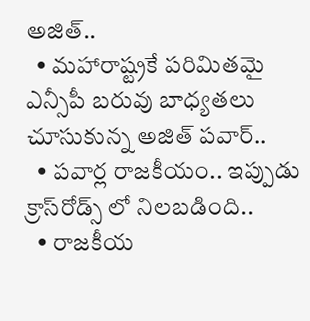అజిత్..
  • మహారాష్ట్రకే పరిమితమై ఎన్సీపీ బరువు బాధ్యతలు చూసుకున్న అజిత్ పవార్..
  • పవార్ల రాజకీయం.. ఇప్పుడు క్రాస్‌రోడ్స్ లో నిలబడింది..
  • రాజకీయ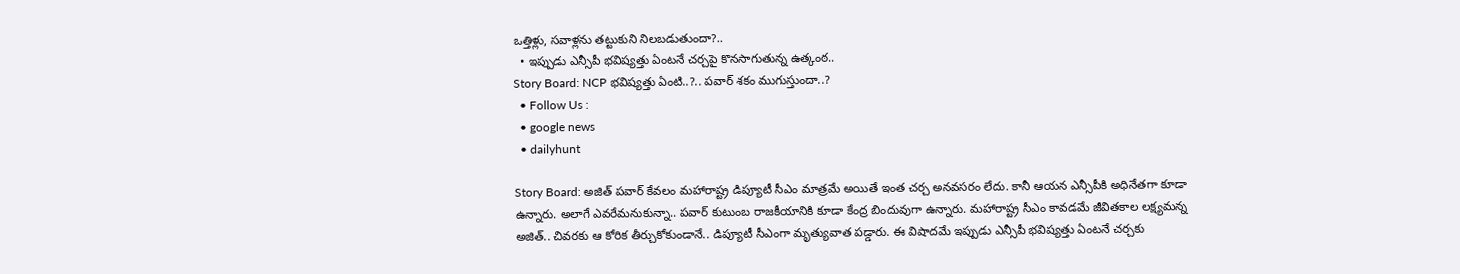ఒత్తిళ్లు, సవాళ్లను తట్టుకుని నిలబడుతుందా?..
  • ఇప్పుడు ఎన్సీపీ భవిష్యత్తు ఏంటనే చర్చపై కొనసాగుతున్న ఉత్కంఠ..
Story Board: NCP భవిష్యత్తు ఏంటి..?.. పవార్ శకం ముగుస్తుందా..?
  • Follow Us :
  • google news
  • dailyhunt

Story Board: అజిత్ పవార్ కేవలం మహారాష్ట్ర డిప్యూటీ సీఎం మాత్రమే అయితే ఇంత చర్చ అనవసరం లేదు. కానీ ఆయన ఎన్సీపీకి అధినేతగా కూడా ఉన్నారు. అలాగే ఎవరేమనుకున్నా.. పవార్ కుటుంబ రాజకీయానికి కూడా కేంద్ర బిందువుగా ఉన్నారు. మహారాష్ట్ర సీఎం కావడమే జీవితకాల లక్ష్యమన్న అజిత్.. చివరకు ఆ కోరిక తీర్చుకోకుండానే.. డిప్యూటీ సీఎంగా మృత్యువాత పడ్డారు. ఈ విషాదమే ఇప్పుడు ఎన్సీపీ భవిష్యత్తు ఏంటనే చర్చకు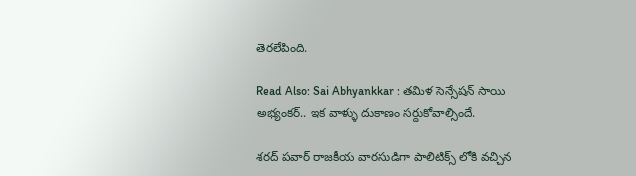తెరలేపింది.

Read Also: Sai Abhyankkar : తమిళ సెన్సేషన్ సాయి అభ్యంకర్.. ఇక వాళ్ళు దుకాణం సర్దుకోవాల్సిందే.

శరద్ పవార్ రాజకీయ వారసుడిగా పాలిటిక్స్‌ లోకి వచ్చిన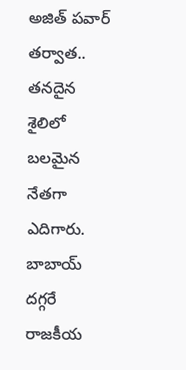అజిత్‌ పవార్ తర్వాత.. తనదైన శైలిలో బలమైన నేతగా ఎదిగారు. బాబాయ్ దగ్గరే రాజకీయ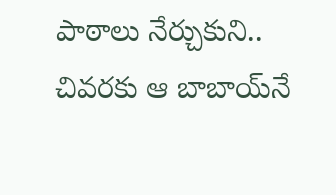పాఠాలు నేర్చుకుని.. చివరకు ఆ బాబాయ్‌నే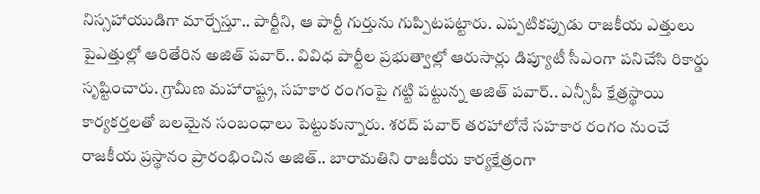నిస్సహాయుడిగా మార్చేస్తూ.. పార్టీని, ఆ పార్టీ గుర్తును గుప్పిటపట్టారు. ఎప్పటికప్పుడు రాజకీయ ఎత్తులు పైఎత్తుల్లో ఆరితేరిన అజిత్ పవార్.. వివిధ పార్టీల ప్రభుత్వాల్లో ఆరుసార్లు డిప్యూటీ సీఎంగా పనిచేసి రికార్డు సృష్టించారు. గ్రామీణ మహారాష్ట్ర, సహకార రంగంపై గట్టి పట్టున్న అజిత్ పవార్.. ఎన్సీపీ క్షేత్రస్థాయి కార్యకర్తలతో బలమైన సంబంధాలు పెట్టుకున్నారు. శరద్ పవార్ తరహాలోనే సహకార రంగం నుంచే రాజకీయ ప్రస్థానం ప్రారంభించిన అజిత్.. బారామతిని రాజకీయ కార్యక్షేత్రంగా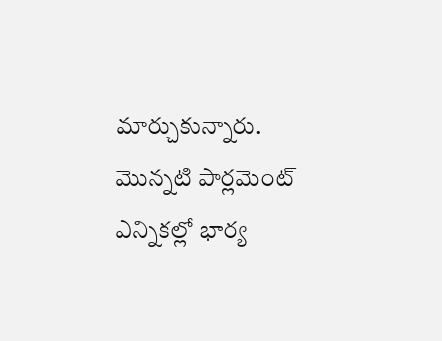మార్చుకున్నారు. మొన్నటి పార్లమెంట్ ఎన్నికల్లో భార్య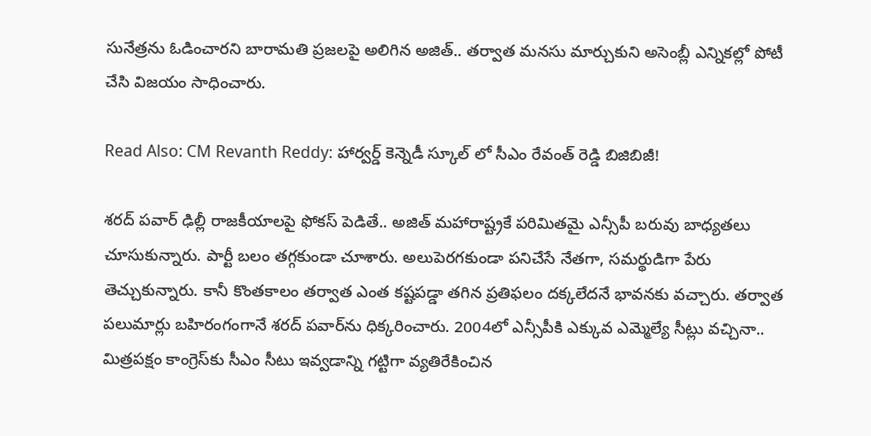సునేత్రను ఓడించారని బారామతి ప్రజలపై అలిగిన అజిత్.. తర్వాత మనసు మార్చుకుని అసెంబ్లీ ఎన్నికల్లో పోటీ చేసి విజయం సాధించారు.

Read Also: CM Revanth Reddy: హార్వర్డ్ కెన్నెడీ స్కూల్ లో సీఎం రేవంత్ రెడ్డి బిజిబిజీ!

శరద్ పవార్ ఢిల్లీ రాజకీయాలపై ఫోకస్ పెడితే.. అజిత్ మహారాష్ట్రకే పరిమితమై ఎన్సీపీ బరువు బాధ్యతలు చూసుకున్నారు. పార్టీ బలం తగ్గకుండా చూశారు. అలుపెరగకుండా పనిచేసే నేతగా, సమర్థుడిగా పేరు తెచ్చుకున్నారు. కానీ కొంతకాలం తర్వాత ఎంత కష్టపడ్డా తగిన ప్రతిఫలం దక్కలేదనే భావనకు వచ్చారు. తర్వాత పలుమార్లు బహిరంగంగానే శరద్‌ పవార్‌ను ధిక్కరించారు. 2004లో ఎన్సీపీకి ఎక్కువ ఎమ్మెల్యే సీట్లు వచ్చినా.. మిత్రపక్షం కాంగ్రెస్‌కు సీఎం సీటు ఇవ్వడాన్ని గట్టిగా వ్యతిరేకించిన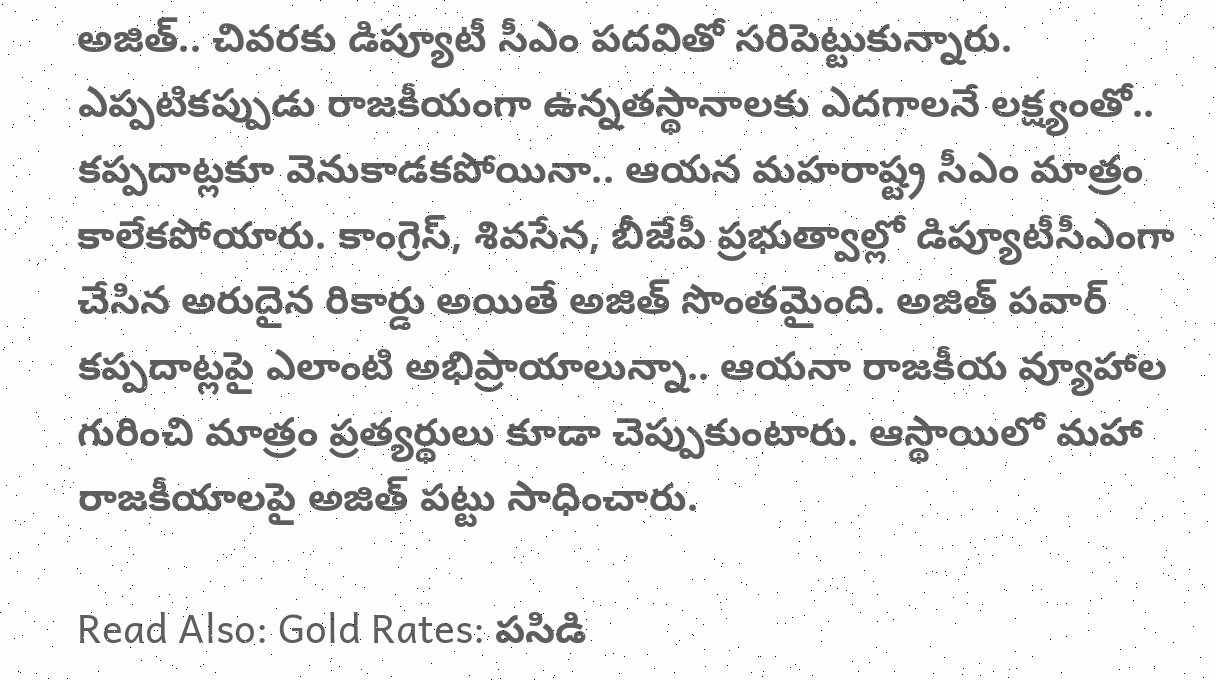అజిత్.. చివరకు డిప్యూటీ సీఎం పదవితో సరిపెట్టుకున్నారు. ఎప్పటికప్పుడు రాజకీయంగా ఉన్నతస్థానాలకు ఎదగాలనే లక్ష్యంతో.. కప్పదాట్లకూ వెనుకాడకపోయినా.. ఆయన మహరాష్ట్ర సీఎం మాత్రం కాలేకపోయారు. కాంగ్రెస్, శివసేన, బీజేపీ ప్రభుత్వాల్లో డిప్యూటీసీఎంగా చేసిన అరుదైన రికార్డు అయితే అజిత్ సొంతమైంది. అజిత్ పవార్ కప్పదాట్లపై ఎలాంటి అభిప్రాయాలున్నా.. ఆయనా రాజకీయ వ్యూహాల గురించి మాత్రం ప్రత్యర్థులు కూడా చెప్పుకుంటారు. ఆస్థాయిలో మహా రాజకీయాలపై అజిత్ పట్టు సాధించారు.

Read Also: Gold Rates: పసిడి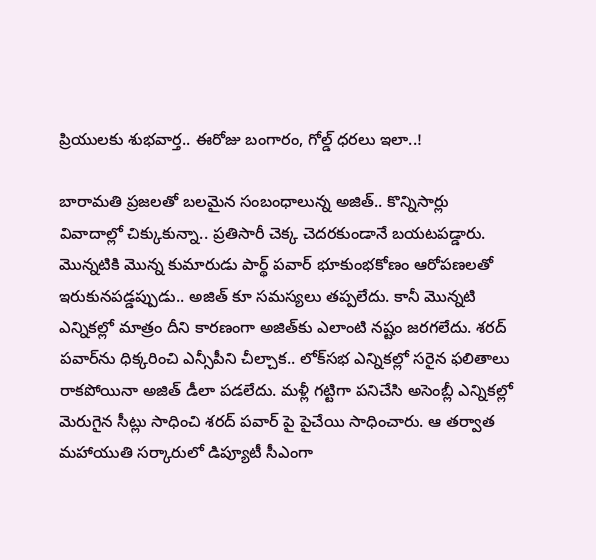ప్రియులకు శుభవార్త.. ఈరోజు బంగారం, గోల్డ్ ధరలు ఇలా..!

బారామతి ప్రజలతో బలమైన సంబంధాలున్న అజిత్.. కొన్నిసార్లు వివాదాల్లో చిక్కుకున్నా.. ప్రతిసారీ చెక్క చెదరకుండానే బయటపడ్డారు. మొన్నటికి మొన్న కుమారుడు పార్థ్ పవార్ భూకుంభకోణం ఆరోపణలతో ఇరుకునపడ్డప్పుడు.. అజిత్‌ కూ సమస్యలు తప్పలేదు. కానీ మొన్నటి ఎన్నికల్లో మాత్రం దీని కారణంగా అజిత్‌కు ఎలాంటి నష్టం జరగలేదు. శరద్ పవార్‌ను ధిక్కరించి ఎన్సీపీని చీల్చాక.. లోక్‌సభ ఎన్నికల్లో సరైన ఫలితాలు రాకపోయినా అజిత్ డీలా పడలేదు. మళ్లీ గట్టిగా పనిచేసి అసెంబ్లీ ఎన్నికల్లో మెరుగైన సీట్లు సాధించి శరద్ పవార్‌ పై పైచేయి సాధించారు. ఆ తర్వాత మహాయుతి సర్కారులో డిప్యూటీ సీఎంగా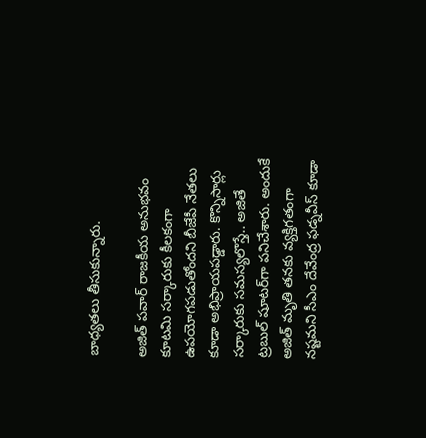బాధ్యతలు తీసుకున్నారు.

అజిత్ పవార్ రాజకీయ అనుభవం కూటమి సర్కారుకు కీలకంగా ఉపయోగపడుతోందని బీజేపీ నేతలు కూడా అభిప్రాయపడ్డారు. కొన్నిసార్లు సర్కారుకు సమస్యలొస్తే.. అజితే ట్రబుల్ షూటర్‌గా పనిచేశారు. అందుకే అజిత్ మృతి తనకు వ్యక్తిగతంగా నష్టమని సీఎం దేవేంద్ర ఫడ్నవీస్ కూడా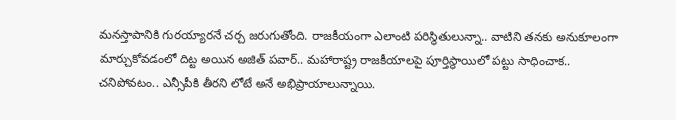మనస్తాపానికి గురయ్యారనే చర్చ జరుగుతోంది. రాజకీయంగా ఎలాంటి పరిస్థితులున్నా.. వాటిని తనకు అనుకూలంగా మార్చుకోవడంలో దిట్ట అయిన అజిత్ పవార్.. మహారాష్ట్ర రాజకీయాలపై పూర్తిస్థాయిలో పట్టు సాధించాక.. చనిపోవటం.. ఎన్సీపీకి తీరని లోటే అనే అభిప్రాయాలున్నాయి.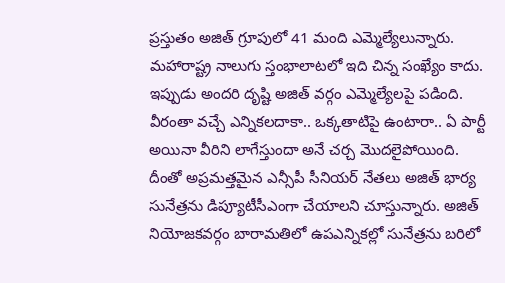ప్రస్తుతం అజిత్‌ గ్రూపులో 41 మంది ఎమ్మెల్యేలున్నారు. మహారాష్ట్ర నాలుగు స్తంభాలాటలో ఇది చిన్న సంఖ్యేం కాదు. ఇప్పుడు అందరి దృష్టి అజిత్ వర్గం ఎమ్మెల్యేలపై పడింది. వీరంతా వచ్చే ఎన్నికలదాకా.. ఒక్కతాటిపై ఉంటారా.. ఏ పార్టీ అయినా వీరిని లాగేస్తుందా అనే చర్చ మొదలైపోయింది. దీంతో అప్రమత్తమైన ఎన్సీపీ సీనియర్ నేతలు అజిత్ భార్య సునేత్రను డిప్యూటీసీఎంగా చేయాలని చూస్తున్నారు. అజిత్ నియోజకవర్గం బారామతిలో ఉపఎన్నికల్లో సునేత్రను బరిలో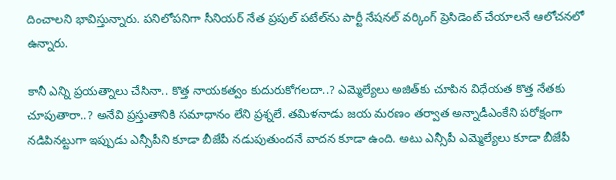దించాలని భావిస్తున్నారు. పనిలోపనిగా సీనియర్ నేత ప్రపుల్ పటేల్‌ను పార్టీ నేషనల్ వర్కింగ్ ప్రెసిడెంట్ చేయాలనే ఆలోచనలో ఉన్నారు.

కానీ ఎన్ని ప్రయత్నాలు చేసినా.. కొత్త నాయకత్వం కుదురుకోగలదా..? ఎమ్మెల్యేలు అజిత్‌కు చూపిన విధేయత కొత్త నేతకు చూపుతారా..? అనేవి ప్రస్తుతానికి సమాధానం లేని ప్రశ్నలే. తమిళనాడు జయ మరణం తర్వాత అన్నాడీఎంకేని పరోక్షంగా నడిపినట్టుగా ఇప్పుడు ఎన్సీపీని కూడా బీజేపీ నడుపుతుందనే వాదన కూడా ఉంది. అటు ఎన్సీపీ ఎమ్మెల్యేలు కూడా బీజేపీ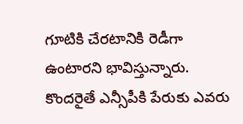గూటికి చేరటానికి రెడీగా ఉంటారని భావిస్తున్నారు. కొందరైతే ఎన్సీపీకి పేరుకు ఎవరు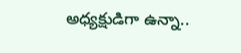అధ్యక్షుడిగా ఉన్నా..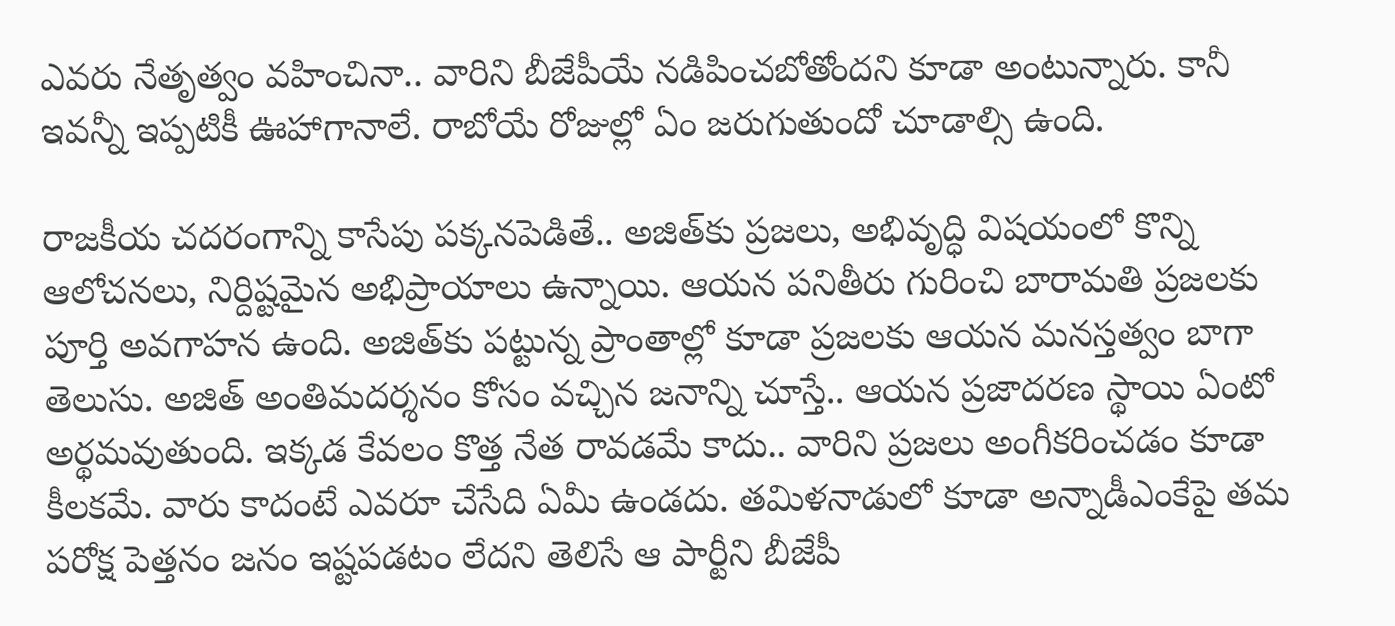ఎవరు నేతృత్వం వహించినా.. వారిని బీజేపీయే నడిపించబోతోందని కూడా అంటున్నారు. కానీ ఇవన్నీ ఇప్పటికీ ఊహాగానాలే. రాబోయే రోజుల్లో ఏం జరుగుతుందో చూడాల్సి ఉంది.

రాజకీయ చదరంగాన్ని కాసేపు పక్కనపెడితే.. అజిత్‌కు ప్రజలు, అభివృద్ధి విషయంలో కొన్ని ఆలోచనలు, నిర్దిష్టమైన అభిప్రాయాలు ఉన్నాయి. ఆయన పనితీరు గురించి బారామతి ప్రజలకు పూర్తి అవగాహన ఉంది. అజిత్‌కు పట్టున్న ప్రాంతాల్లో కూడా ప్రజలకు ఆయన మనస్తత్వం బాగా తెలుసు. అజిత్ అంతిమదర్శనం కోసం వచ్చిన జనాన్ని చూస్తే.. ఆయన ప్రజాదరణ స్థాయి ఏంటో అర్థమవుతుంది. ఇక్కడ కేవలం కొత్త నేత రావడమే కాదు.. వారిని ప్రజలు అంగీకరించడం కూడా కీలకమే. వారు కాదంటే ఎవరూ చేసేది ఏమీ ఉండదు. తమిళనాడులో కూడా అన్నాడీఎంకేపై తమ పరోక్ష పెత్తనం జనం ఇష్టపడటం లేదని తెలిసే ఆ పార్టీని బీజేపీ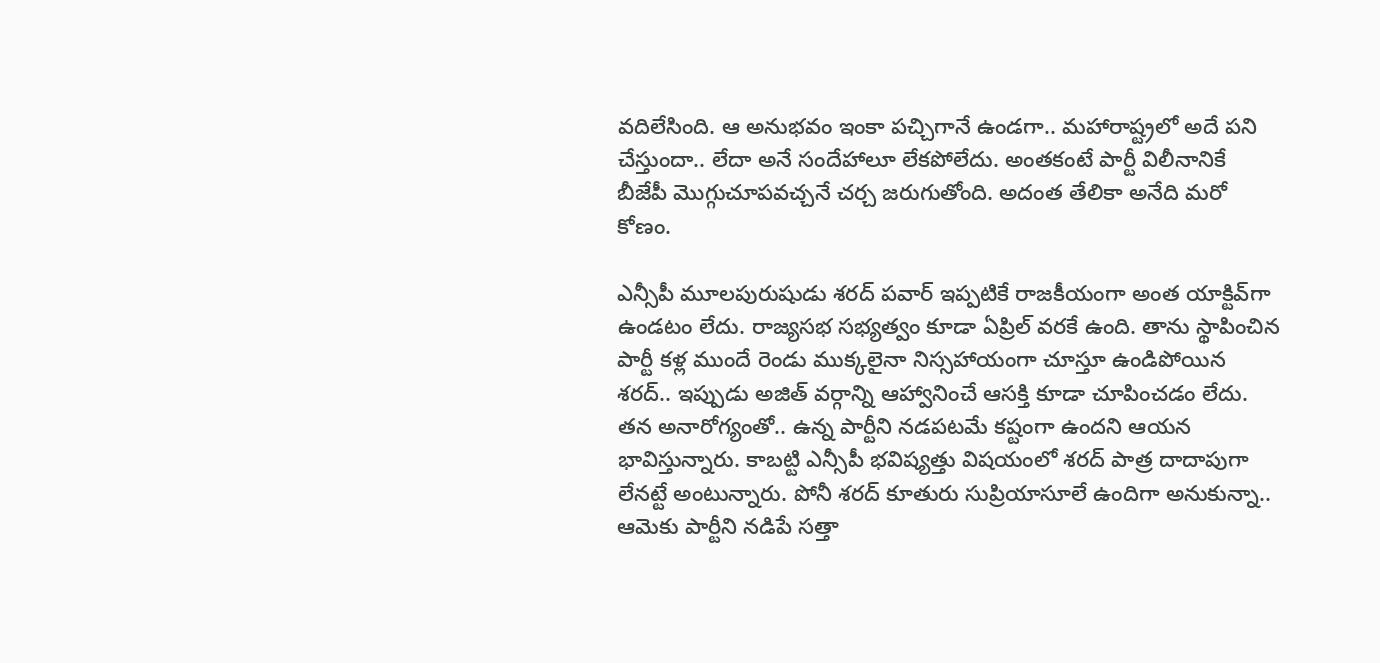వదిలేసింది. ఆ అనుభవం ఇంకా పచ్చిగానే ఉండగా.. మహారాష్ట్రలో అదే పని చేస్తుందా.. లేదా అనే సందేహాలూ లేకపోలేదు. అంతకంటే పార్టీ విలీనానికే బీజేపీ మొగ్గుచూపవచ్చనే చర్చ జరుగుతోంది. అదంత తేలికా అనేది మరో కోణం.

ఎన్సీపీ మూలపురుషుడు శరద్ పవార్ ఇప్పటికే రాజకీయంగా అంత యాక్టివ్‌గా ఉండటం లేదు. రాజ్యసభ సభ్యత్వం కూడా ఏప్రిల్ వరకే ఉంది. తాను స్థాపించిన పార్టీ కళ్ల ముందే రెండు ముక్కలైనా నిస్సహాయంగా చూస్తూ ఉండిపోయిన శరద్.. ఇప్పుడు అజిత్ వర్గాన్ని ఆహ్వానించే ఆసక్తి కూడా చూపించడం లేదు. తన అనారోగ్యంతో.. ఉన్న పార్టీని నడపటమే కష్టంగా ఉందని ఆయన భావిస్తున్నారు. కాబట్టి ఎన్సీపీ భవిష్యత్తు విషయంలో శరద్ పాత్ర దాదాపుగా లేనట్టే అంటున్నారు. పోనీ శరద్ కూతురు సుప్రియాసూలే ఉందిగా అనుకున్నా.. ఆమెకు పార్టీని నడిపే సత్తా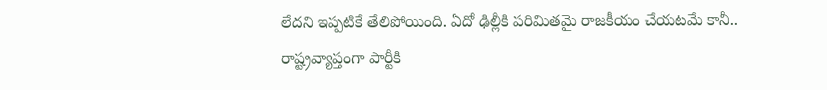లేదని ఇప్పటికే తేలిపోయింది. ఏదో ఢిల్లీకి పరిమితమై రాజకీయం చేయటమే కానీ.. రాష్ట్రవ్యాప్తంగా పార్టీకి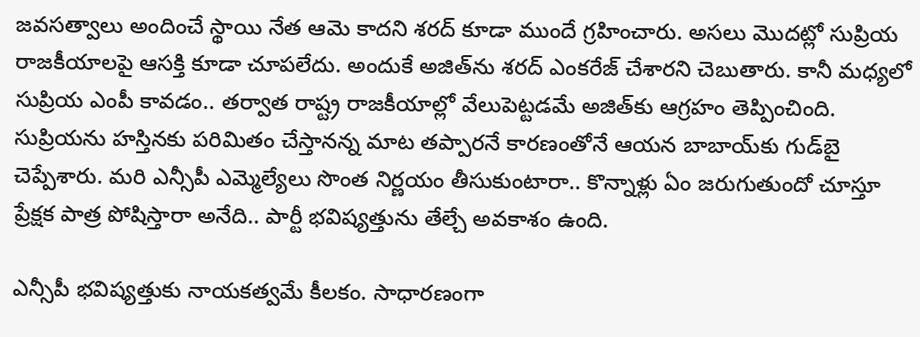జవసత్వాలు అందించే స్థాయి నేత ఆమె కాదని శరద్ కూడా ముందే గ్రహించారు. అసలు మొదట్లో సుప్రియ రాజకీయాలపై ఆసక్తి కూడా చూపలేదు. అందుకే అజిత్‌ను శరద్‌ ఎంకరేజ్ చేశారని చెబుతారు. కానీ మధ్యలో సుప్రియ ఎంపీ కావడం.. తర్వాత రాష్ట్ర రాజకీయాల్లో వేలుపెట్టడమే అజిత్‌కు ఆగ్రహం తెప్పించింది. సుప్రియను హస్తినకు పరిమితం చేస్తానన్న మాట తప్పారనే కారణంతోనే ఆయన బాబాయ్‌కు గుడ్‌బై చెప్పేశారు. మరి ఎన్సీపీ ఎమ్మెల్యేలు సొంత నిర్ణయం తీసుకుంటారా.. కొన్నాళ్లు ఏం జరుగుతుందో చూస్తూ ప్రేక్షక పాత్ర పోషిస్తారా అనేది.. పార్టీ భవిష్యత్తును తేల్చే అవకాశం ఉంది.

ఎన్సీపీ భవిష్యత్తుకు నాయకత్వమే కీలకం. సాధారణంగా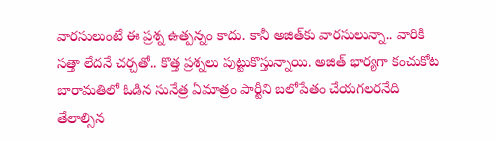వారసులుంటే ఈ ప్రశ్న ఉత్పన్నం కాదు. కానీ అజిత్‌కు వారసులున్నా.. వారికి సత్తా లేదనే చర్చతో.. కొత్త ప్రశ్నలు పుట్టుకొస్తున్నాయి. అజిత్ భార్యగా కంచుకోట బారామతిలో ఓడిన సునేత్ర ఏమాత్రం పార్టీని బలోపేతం చేయగలరనేది తేలాల్సిన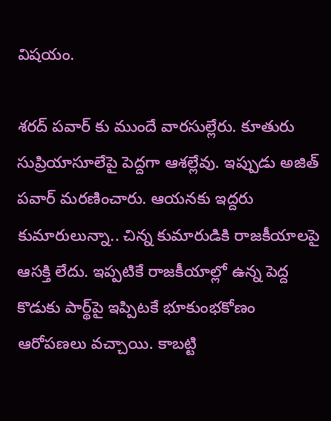విషయం.

శరద్ పవార్ కు ముందే వారసుల్లేరు. కూతురు సుప్రియాసూలేపై పెద్దగా ఆశల్లేవు. ఇప్పుడు అజిత్ పవార్ మరణించారు. ఆయనకు ఇద్దరు కుమారులున్నా.. చిన్న కుమారుడికి రాజకీయాలపై ఆసక్తి లేదు. ఇప్పటికే రాజకీయాల్లో ఉన్న పెద్ద కొడుకు పార్థ్‌పై ఇప్పిటకే భూకుంభకోణం ఆరోపణలు వచ్చాయి. కాబట్టి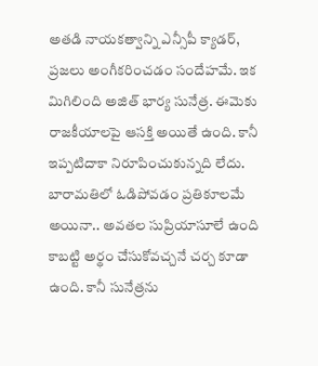అతడి నాయకత్వాన్ని ఎన్సీపీ క్యాడర్, ప్రజలు అంగీకరించడం సందేహమే. ఇక మిగిలింది అజిత్ భార్య సునేత్ర. ఈమెకు రాజకీయాలపై ఆసక్తి అయితే ఉంది. కానీ ఇప్పటిదాకా నిరూపించుకున్నది లేదు. బారామతిలో ఓడిపోవడం ప్రతికూలమే అయినా.. అవతల సుప్రియాసూలే ఉంది కాబట్టి అర్థం చేసుకోవచ్చనే చర్చ కూడా ఉంది. కానీ సునేత్రను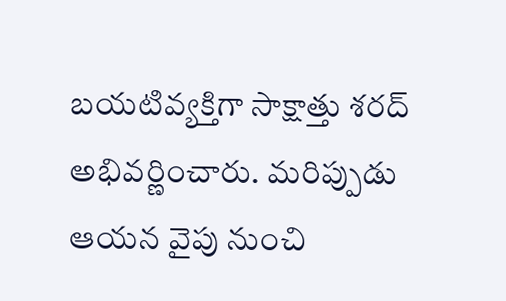బయటివ్యక్తిగా సాక్షాత్తు శరద్ అభివర్ణించారు. మరిప్పుడు ఆయన వైపు నుంచి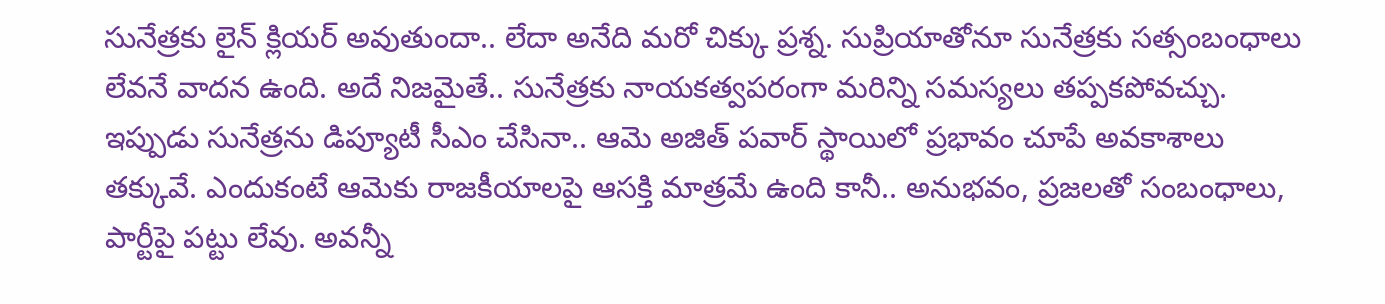సునేత్రకు లైన్ క్లియర్ అవుతుందా.. లేదా అనేది మరో చిక్కు ప్రశ్న. సుప్రియాతోనూ సునేత్రకు సత్సంబంధాలు లేవనే వాదన ఉంది. అదే నిజమైతే.. సునేత్రకు నాయకత్వపరంగా మరిన్ని సమస్యలు తప్పకపోవచ్చు. ఇప్పుడు సునేత్రను డిప్యూటీ సీఎం చేసినా.. ఆమె అజిత్ పవార్ స్థాయిలో ప్రభావం చూపే అవకాశాలు తక్కువే. ఎందుకంటే ఆమెకు రాజకీయాలపై ఆసక్తి మాత్రమే ఉంది కానీ.. అనుభవం, ప్రజలతో సంబంధాలు, పార్టీపై పట్టు లేవు. అవన్నీ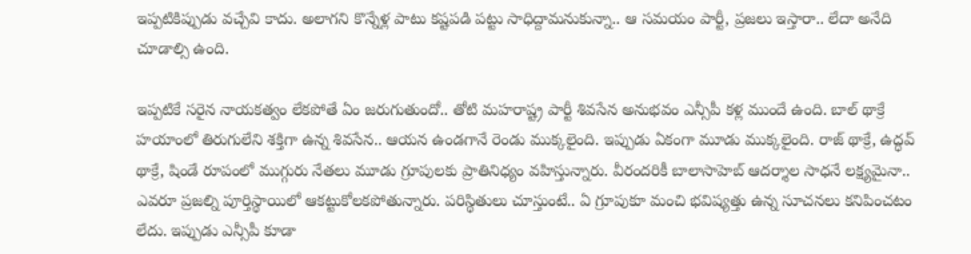ఇప్పటికిప్పుడు వచ్చేవి కాదు. అలాగని కొన్నేళ్ల పాటు కష్టపడి పట్టు సాధిద్దామనుకున్నా.. ఆ సమయం పార్టీ, ప్రజలు ఇస్తారా.. లేదా అనేది చూడాల్సి ఉంది.

ఇప్పటికే సరైన నాయకత్వం లేకపోతే ఏం జరుగుతుందో.. తోటి మహరాష్ట్ర పార్టీ శివసేన అనుభవం ఎన్సీపీ కళ్ల ముందే ఉంది. బాల్ థాక్రే హయాంలో తిరుగులేని శక్తిగా ఉన్న శివసేన.. ఆయన ఉండగానే రెండు ముక్కలైంది. ఇప్పుడు ఏకంగా మూడు ముక్కలైంది. రాజ్ థాక్రే, ఉద్ధవ్ థాక్రే, షిండే రూపంలో ముగ్గురు నేతలు మూడు గ్రూపులకు ప్రాతినిధ్యం వహిస్తున్నారు. వీరందరికీ బాలాసాహెబ్ ఆదర్శాల సాధనే లక్ష్యమైనా.. ఎవరూ ప్రజల్ని పూర్తిస్థాయిలో ఆకట్టుకోలకపోతున్నారు. పరిస్థితులు చూస్తుంటే.. ఏ గ్రూపుకూ మంచి భవిష్యత్తు ఉన్న సూచనలు కనిపించటం లేదు. ఇప్పుడు ఎన్సీపీ కూడా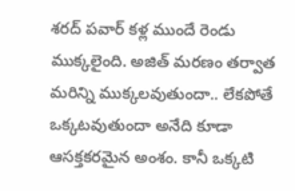శరద్ పవార్ కళ్ల ముందే రెండు ముక్కలైంది. అజిత్ మరణం తర్వాత మరిన్ని ముక్కలవుతుందా.. లేకపోతే ఒక్కటవుతుందా అనేది కూడా ఆసక్తకరమైన అంశం. కానీ ఒక్కటి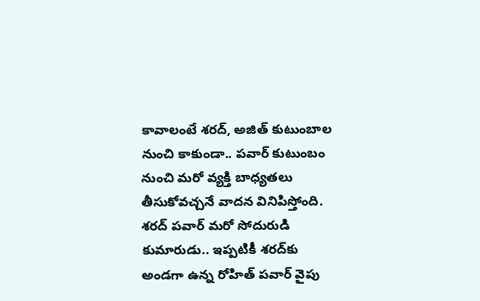కావాలంటే శరద్, అజిత్ కుటుంబాల నుంచి కాకుండా.. పవార్ కుటుంబం నుంచి మరో వ్యక్తి బాధ్యతలు తీసుకోవచ్చనే వాదన వినిపిస్తోంది. శరద్ పవార్ మరో సోదురుడి కుమారుడు.. ఇప్పటికీ శరద్‌కు అండగా ఉన్న రోహిత్ పవార్ వైపు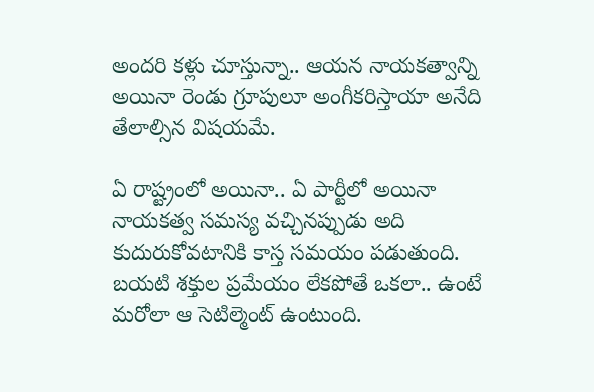అందరి కళ్లు చూస్తున్నా.. ఆయన నాయకత్వాన్ని అయినా రెండు గ్రూపులూ అంగీకరిస్తాయా అనేది తేలాల్సిన విషయమే.

ఏ రాష్ట్రంలో అయినా.. ఏ పార్టీలో అయినా నాయకత్వ సమస్య వచ్చినప్పుడు అది కుదురుకోవటానికి కాస్త సమయం పడుతుంది. బయటి శక్తుల ప్రమేయం లేకపోతే ఒకలా.. ఉంటే మరోలా ఆ సెటిల్మెంట్ ఉంటుంది.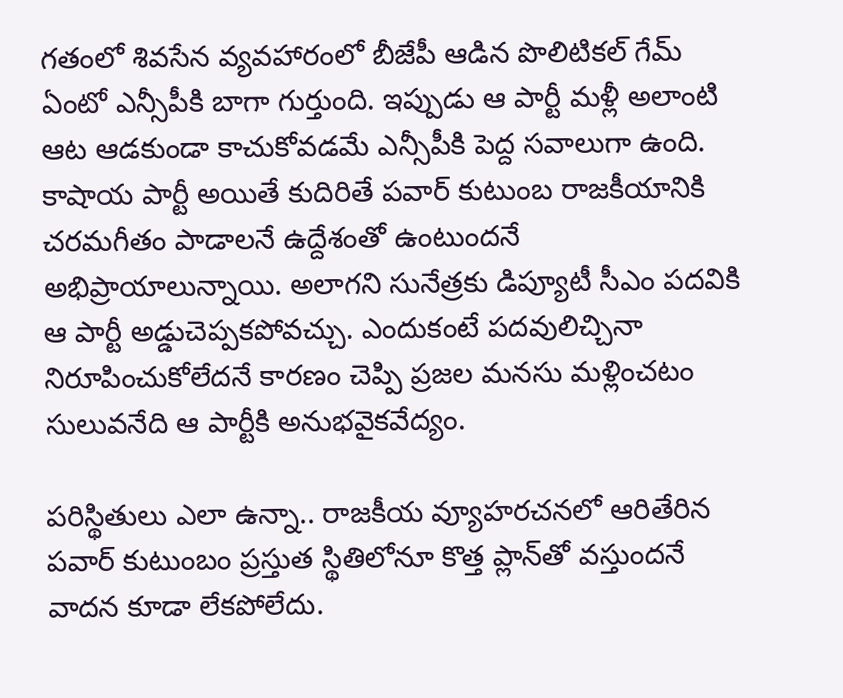గతంలో శివసేన వ్యవహారంలో బీజేపీ ఆడిన పొలిటికల్ గేమ్ ఏంటో ఎన్సీపీకి బాగా గుర్తుంది. ఇప్పుడు ఆ పార్టీ మళ్లీ అలాంటి ఆట ఆడకుండా కాచుకోవడమే ఎన్సీపీకి పెద్ద సవాలుగా ఉంది. కాషాయ పార్టీ అయితే కుదిరితే పవార్ కుటుంబ రాజకీయానికి చరమగీతం పాడాలనే ఉద్దేశంతో ఉంటుందనే అభిప్రాయాలున్నాయి. అలాగని సునేత్రకు డిప్యూటీ సీఎం పదవికి ఆ పార్టీ అడ్డుచెప్పకపోవచ్చు. ఎందుకంటే పదవులిచ్చినా నిరూపించుకోలేదనే కారణం చెప్పి ప్రజల మనసు మళ్లించటం సులువనేది ఆ పార్టీకి అనుభవైకవేద్యం.

పరిస్థితులు ఎలా ఉన్నా.. రాజకీయ వ్యూహరచనలో ఆరితేరిన పవార్ కుటుంబం ప్రస్తుత స్థితిలోనూ కొత్త ప్లాన్‌తో వస్తుందనే వాదన కూడా లేకపోలేదు.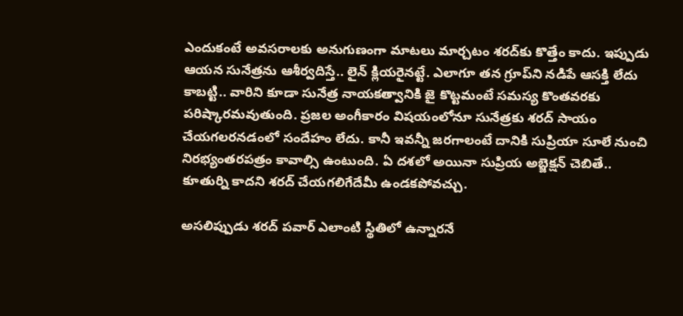ఎందుకంటే అవసరాలకు అనుగుణంగా మాటలు మార్చటం శరద్‌కు కొత్తేం కాదు. ఇప్పుడు ఆయన సునేత్రను ఆశీర్వదిస్తే.. లైన్ క్లియరైనట్టే. ఎలాగూ తన గ్రూప్‌ని నడిపే ఆసక్తి లేదు కాబట్టి.. వారిని కూడా సునేత్ర నాయకత్వానికి జై కొట్టమంటే సమస్య కొంతవరకు పరిష్కారమవుతుంది. ప్రజల అంగీకారం విషయంలోనూ సునేత్రకు శరద్ సాయం చేయగలరనడంలో సందేహం లేదు. కానీ ఇవన్నీ జరగాలంటే దానికి సుప్రియా సూలే నుంచి నిరభ్యంతరపత్రం కావాల్సి ఉంటుంది. ఏ దశలో అయినా సుప్రియ అబ్జెక్షన్ చెబితే.. కూతుర్ని కాదని శరద్ చేయగలిగేదేమీ ఉండకపోవచ్చు.

అసలిప్పుడు శరద్ పవార్ ఎలాంటి స్థితిలో ఉన్నారనే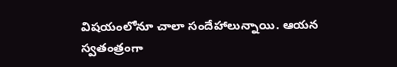విషయంలోనూ చాలా సందేహాలున్నాయి. ఆయన స్వతంత్రంగా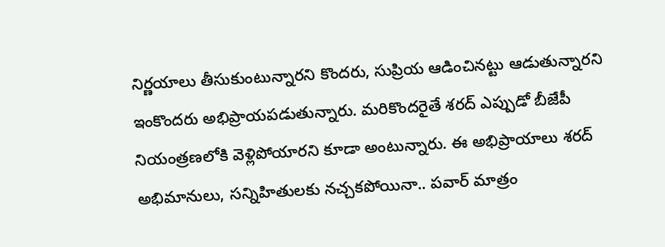నిర్ణయాలు తీసుకుంటున్నారని కొందరు, సుప్రియ ఆడించినట్టు ఆడుతున్నారని ఇంకొందరు అభిప్రాయపడుతున్నారు. మరికొందరైతే శరద్ ఎప్పుడో బీజేపీ నియంత్రణలోకి వెళ్లిపోయారని కూడా అంటున్నారు. ఈ అభిప్రాయాలు శరద్ అభిమానులు, సన్నిహితులకు నచ్చకపోయినా.. పవార్ మాత్రం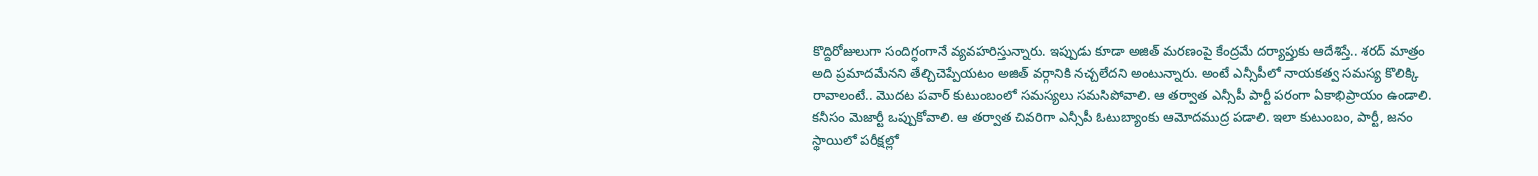కొద్దిరోజులుగా సందిగ్ధంగానే వ్యవహరిస్తున్నారు. ఇప్పుడు కూడా అజిత్ మరణంపై కేంద్రమే దర్యాప్తుకు ఆదేశిస్తే.. శరద్ మాత్రం అది ప్రమాదమేనని తేల్చిచెప్పేయటం అజిత్ వర్గానికి నచ్చలేదని అంటున్నారు. అంటే ఎన్సీపీలో నాయకత్వ సమస్య కొలిక్కి రావాలంటే.. మొదట పవార్ కుటుంబంలో సమస్యలు సమసిపోవాలి. ఆ తర్వాత ఎన్సీపీ పార్టీ పరంగా ఏకాభిప్రాయం ఉండాలి. కనీసం మెజార్టీ ఒప్పుకోవాలి. ఆ తర్వాత చివరిగా ఎన్సీపీ ఓటుబ్యాంకు ఆమోదముద్ర పడాలి. ఇలా కుటుంబం, పార్టీ, జనం స్థాయిలో పరీక్షల్లో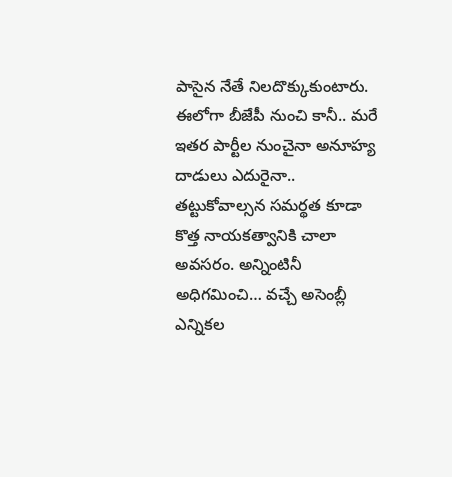పాసైన నేతే నిలదొక్కుకుంటారు. ఈలోగా బీజేపీ నుంచి కానీ.. మరే ఇతర పార్టీల నుంచైనా అనూహ్య దాడులు ఎదురైనా.. తట్టుకోవాల్సన సమర్థత కూడా కొత్త నాయకత్వానికి చాలా అవసరం. అన్నింటినీ అధిగమించి… వచ్చే అసెంబ్లీ ఎన్నికల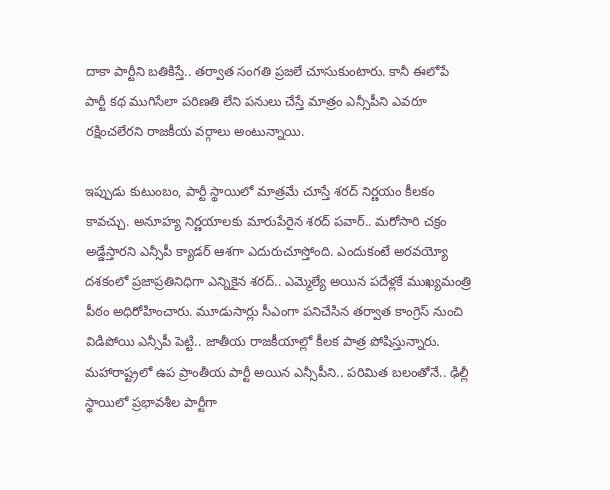దాకా పార్టీని బతికిస్తే.. తర్వాత సంగతి ప్రజలే చూసుకుంటారు. కానీ ఈలోపే పార్టీ కథ ముగిసేలా పరిణతి లేని పనులు చేస్తే మాత్రం ఎన్సీపీని ఎవరూ రక్షించలేరని రాజకీయ వర్గాలు అంటున్నాయి.

ఇప్పుడు కుటుంబం, పార్టీ స్థాయిలో మాత్రమే చూస్తే శరద్ నిర్ణయం కీలకం కావచ్చు. అనూహ్య నిర్ణయాలకు మారుపేరైన శరద్ పవార్.. మరోసారి చక్రం అడ్డేస్తారని ఎన్సీపీ క్యాడర్ ఆశగా ఎదురుచూస్తోంది. ఎందుకంటే అరవయ్యో దశకంలో ప్రజాప్రతినిధిగా ఎన్నికైన శరద్.. ఎమ్మెల్యే అయిన పదేళ్లకే ముఖ్యమంత్రి పీఠం అధిరోహించారు. మూడుసార్లు సీఎంగా పనిచేసిన తర్వాత కాంగ్రెస్ నుంచి విడిపోయి ఎన్సీపీ పెట్టి.. జాతీయ రాజకీయాల్లో కీలక పాత్ర పోషిస్తున్నారు. మహారాష్ట్రలో ఉప ప్రాంతీయ పార్టీ అయిన ఎన్సీపీని.. పరిమిత బలంతోనే.. ఢిల్లీ స్థాయిలో ప్రభావశీల పార్టీగా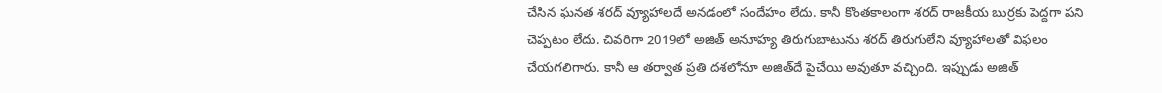చేసిన ఘనత శరద్ వ్యూహాలదే అనడంలో సందేహం లేదు. కానీ కొంతకాలంగా శరద్ రాజకీయ బుర్రకు పెద్దగా పని చెప్పటం లేదు. చివరిగా 2019లో అజిత్ అనూహ్య తిరుగుబాటును శరద్ తిరుగులేని వ్యూహాలతో విఫలం చేయగలిగారు. కానీ ఆ తర్వాత ప్రతి దశలోనూ అజిత్‌దే పైచేయి అవుతూ వచ్చింది. ఇప్పుడు అజిత్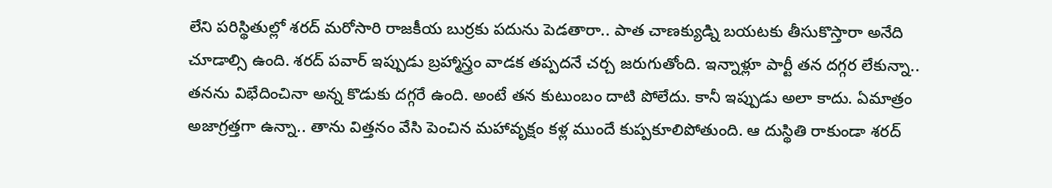లేని పరిస్థితుల్లో శరద్ మరోసారి రాజకీయ బుర్రకు పదును పెడతారా.. పాత చాణక్యుడ్ని బయటకు తీసుకొస్తారా అనేది చూడాల్సి ఉంది. శరద్ పవార్ ఇప్పుడు బ్రహ్మాస్త్రం వాడక తప్పదనే చర్చ జరుగుతోంది. ఇన్నాళ్లూ పార్టీ తన దగ్గర లేకున్నా.. తనను విభేదించినా అన్న కొడుకు దగ్గరే ఉంది. అంటే తన కుటుంబం దాటి పోలేదు. కానీ ఇప్పుడు అలా కాదు. ఏమాత్రం అజాగ్రత్తగా ఉన్నా.. తాను విత్తనం వేసి పెంచిన మహావృక్షం కళ్ల ముందే కుప్పకూలిపోతుంది. ఆ దుస్థితి రాకుండా శరద్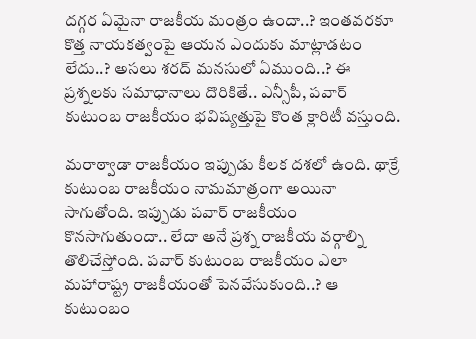దగ్గర ఏమైనా రాజకీయ మంత్రం ఉందా..? ఇంతవరకూ కొత్త నాయకత్వంపై ఆయన ఎందుకు మాట్లాడటం లేదు..? అసలు శరద్ మనసులో ఏముంది..? ఈ ప్రశ్నలకు సమాధానాలు దొరికితే.. ఎన్సీపీ, పవార్ కుటుంబ రాజకీయం భవిష్యత్తుపై కొంత క్లారిటీ వస్తుంది.

మరాఠ్వాడా రాజకీయం ఇప్పుడు కీలక దశలో ఉంది. థాక్రే కుటుంబ రాజకీయం నామమాత్రంగా అయినా సాగుతోంది. ఇప్పుడు పవార్ రాజకీయం కొనసాగుతుందా.. లేదా అనే ప్రశ్న రాజకీయ వర్గాల్ని తొలిచేస్తోంది. పవార్ కుటుంబ రాజకీయం ఎలా మహారాష్ట్ర రాజకీయంతో పెనవేసుకుంది..? ఆ కుటుంబం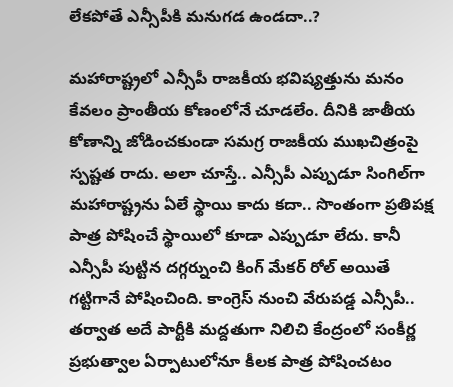లేకపోతే ఎన్సీపీకి మనుగడ ఉండదా..?

మహారాష్ట్రలో ఎన్సీపీ రాజకీయ భవిష్యత్తును మనం కేవలం ప్రాంతీయ కోణంలోనే చూడలేం. దీనికి జాతీయ కోణాన్ని జోడించకుండా సమగ్ర రాజకీయ ముఖచిత్రంపై స్పష్టత రాదు. అలా చూస్తే.. ఎన్సీపీ ఎప్పుడూ సింగిల్‌గా మహారాష్ట్రను ఏలే స్థాయి కాదు కదా.. సొంతంగా ప్రతిపక్ష పాత్ర పోషించే స్థాయిలో కూడా ఎప్పుడూ లేదు. కానీ ఎన్సీపీ పుట్టిన దగ్గర్నుంచి కింగ్ మేకర్‌ రోల్ అయితే గట్టిగానే పోషించింది. కాంగ్రెస్ నుంచి వేరుపడ్డ ఎన్సీపీ.. తర్వాత అదే పార్టీకి మద్దతుగా నిలిచి కేంద్రంలో సంకీర్ణ ప్రభుత్వాల ఏర్పాటులోనూ కీలక పాత్ర పోషించటం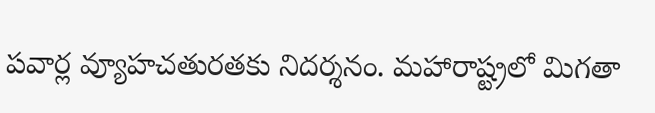పవార్ల వ్యూహచతురతకు నిదర్శనం. మహారాష్ట్రలో మిగతా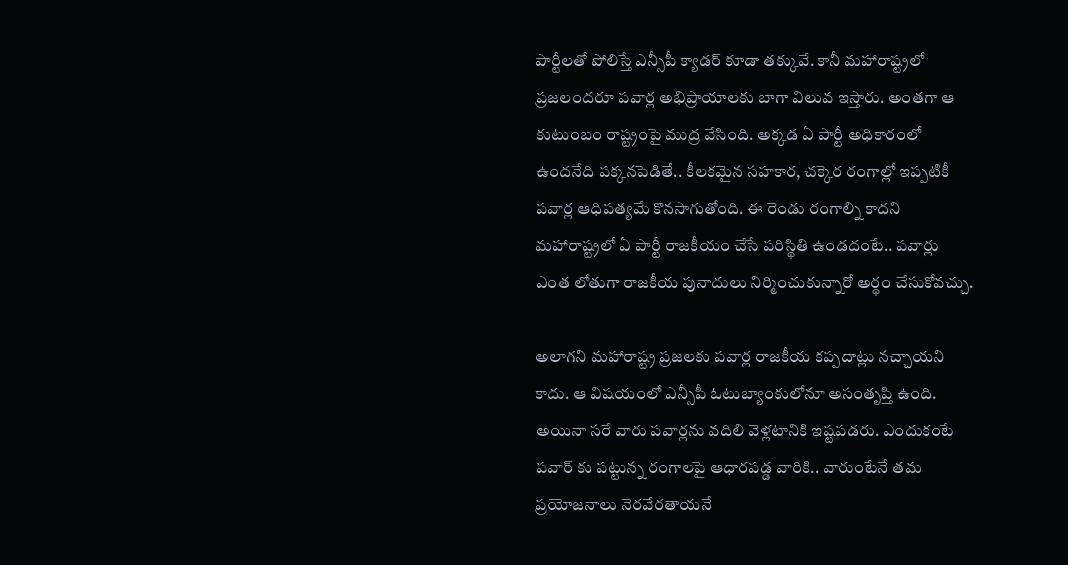పార్టీలతో పోలిస్తే ఎన్సీపీ క్యాడర్ కూడా తక్కువే. కానీ మహారాష్ట్రలో ప్రజలందరూ పవార్ల అభిప్రాయాలకు బాగా విలువ ఇస్తారు. అంతగా ఆ కుటుంబం రాష్ట్రంపై ముద్ర వేసింది. అక్కడ ఏ పార్టీ అధికారంలో ఉందనేది పక్కనపెడితే.. కీలకమైన సహకార, చక్కెర రంగాల్లో ఇప్పటికీ పవార్ల ఆధిపత్యమే కొనసాగుతోంది. ఈ రెండు రంగాల్ని కాదని మహారాష్ట్రలో ఏ పార్టీ రాజకీయం చేసే పరిస్థితి ఉండదంటే.. పవార్లు ఎంత లోతుగా రాజకీయ పునాదులు నిర్మించుకున్నారో అర్థం చేసుకోవచ్చు.

అలాగని మహారాష్ట్ర ప్రజలకు పవార్ల రాజకీయ కప్పదాట్లు నచ్చాయని కాదు. ఆ విషయంలో ఎన్సీపీ ఓటుబ్యాంకులోనూ అసంతృప్తి ఉంది. అయినా సరే వారు పవార్లను వదిలి వెళ్లటానికి ఇష్టపడరు. ఎందుకంటే పవార్ కు పట్టున్న రంగాలపై ఆధారపడ్డ వారికి.. వారుంటేనే తమ ప్రయోజనాలు నెరవేరతాయనే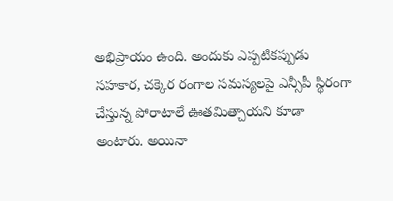అభిప్రాయం ఉంది. అందుకు ఎప్పటికప్పుడు సహకార, చక్కెర రంగాల సమస్యలపై ఎన్సీపీ స్థిరంగా చేస్తున్న పోరాటాలే ఊతమిత్చాయని కూడా అంటారు. అయినా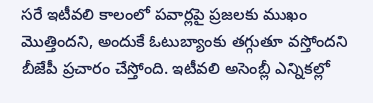సరే ఇటీవలి కాలంలో పవార్లపై ప్రజలకు ముఖం మొత్తిందని, అందుకే ఓటుబ్యాంకు తగ్గుతూ వస్తోందని బీజేపీ ప్రచారం చేస్తోంది. ఇటీవలి అసెంబ్లీ ఎన్నికల్లో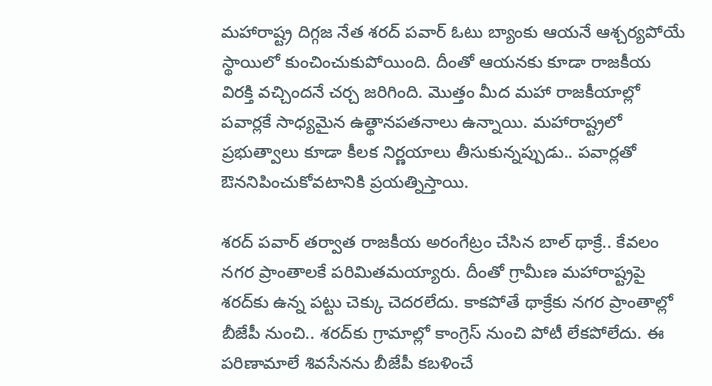మహారాష్ట్ర దిగ్గజ నేత శరద్‌ పవార్ ఓటు బ్యాంకు ఆయనే ఆశ్చర్యపోయే స్థాయిలో కుంచించుకుపోయింది. దీంతో ఆయనకు కూడా రాజకీయ విరక్తి వచ్చిందనే చర్చ జరిగింది. మొత్తం మీద మహా రాజకీయాల్లో పవార్లకే సాధ్యమైన ఉత్థానపతనాలు ఉన్నాయి. మహారాష్ట్రలో ప్రభుత్వాలు కూడా కీలక నిర్ణయాలు తీసుకున్నప్పుడు.. పవార్లతో ఔననిపించుకోవటానికి ప్రయత్నిస్తాయి.

శరద్‌ పవార్ తర్వాత రాజకీయ అరంగేట్రం చేసిన బాల్ థాక్రే.. కేవలం నగర ప్రాంతాలకే పరిమితమయ్యారు. దీంతో గ్రామీణ మహారాష్ట్రపై శరద్‌కు ఉన్న పట్టు చెక్కు చెదరలేదు. కాకపోతే థాక్రేకు నగర ప్రాంతాల్లో బీజేపీ నుంచి.. శరద్‌కు గ్రామాల్లో కాంగ్రెస్ నుంచి పోటీ లేకపోలేదు. ఈ పరిణామాలే శివసేనను బీజేపీ కబళించే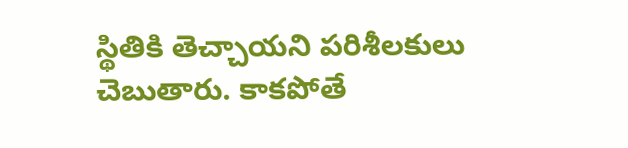స్థితికి తెచ్చాయని పరిశీలకులు చెబుతారు. కాకపోతే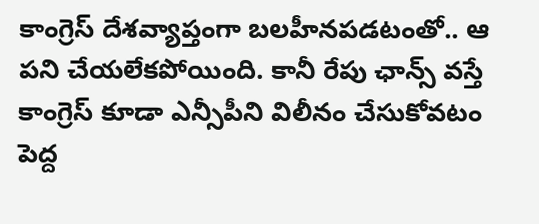కాంగ్రెస్ దేశవ్యాప్తంగా బలహీనపడటంతో.. ఆ పని చేయలేకపోయింది. కానీ రేపు ఛాన్స్ వస్తే కాంగ్రెస్ కూడా ఎన్సీపీని విలీనం చేసుకోవటం పెద్ద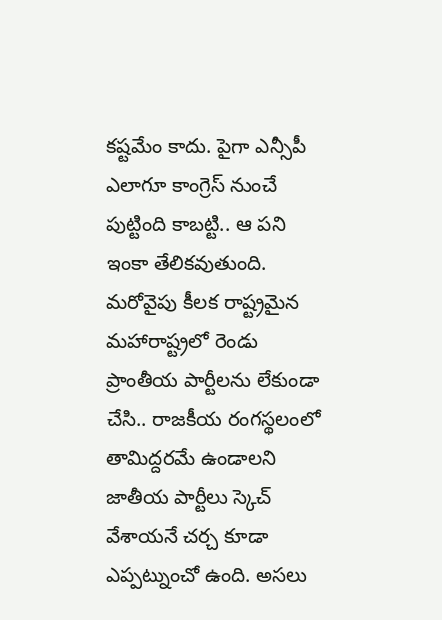కష్టమేం కాదు. పైగా ఎన్సీపీ ఎలాగూ కాంగ్రెస్ నుంచే పుట్టింది కాబట్టి.. ఆ పని ఇంకా తేలికవుతుంది. మరోవైపు కీలక రాష్ట్రమైన మహారాష్ట్రలో రెండు ప్రాంతీయ పార్టీలను లేకుండా చేసి.. రాజకీయ రంగస్థలంలో తామిద్దరమే ఉండాలని జాతీయ పార్టీలు స్కెచ్ వేశాయనే చర్చ కూడా ఎప్పట్నుంచో ఉంది. అసలు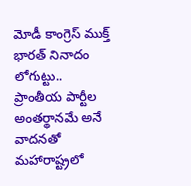మోడీ కాంగ్రెస్ ముక్త్ భారత్‌ నినాదం లోగుట్టు.. ప్రాంతీయ పార్టీల అంతర్థానమే అనే వాదనతో మహారాష్ట్రలో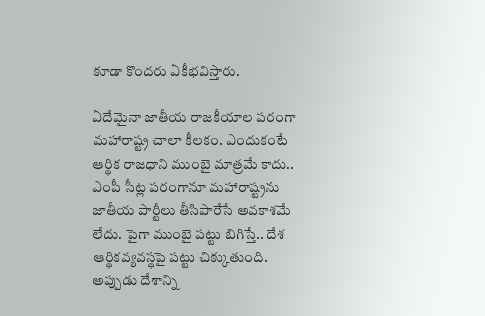కూడా కొందరు ఏకీభవిస్తారు.

ఏదేమైనా జాతీయ రాజకీయాల పరంగా మహారాష్ట్ర చాలా కీలకం. ఎందుకంటే ఆర్థిక రాజధాని ముంబై మాత్రమే కాదు.. ఎంపీ సీట్ల పరంగానూ మహారాష్ట్రను జాతీయ పార్టీలు తీసిపారేసే అవకాశమే లేదు. పైగా ముంబై పట్టు బిగిస్తే.. దేశ ఆర్థికవ్యవస్థపై పట్టు చిక్కుతుంది. అప్పుడు దేశాన్ని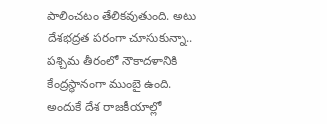పాలించటం తేలికవుతుంది. అటు దేశభద్రత పరంగా చూసుకున్నా.. పశ్చిమ తీరంలో నౌకాదళానికి కేంద్రస్థానంగా ముంబై ఉంది. అందుకే దేశ రాజకీయాల్లో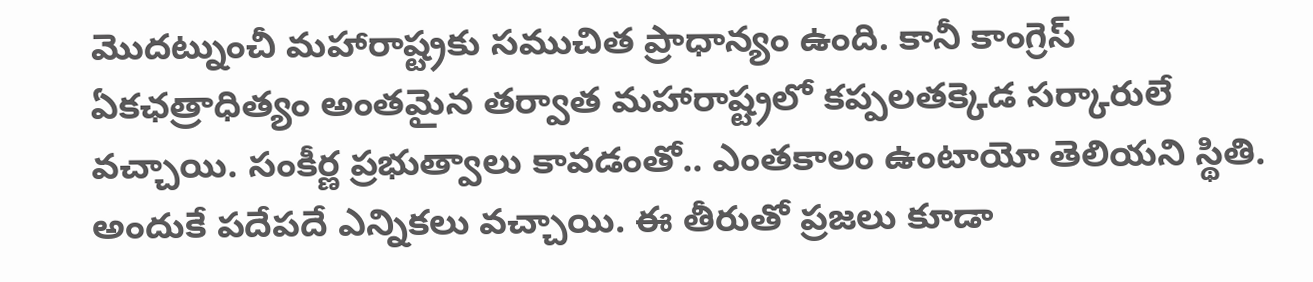మొదట్నుంచీ మహారాష్ట్రకు సముచిత ప్రాధాన్యం ఉంది. కానీ కాంగ్రెస్ ఏకఛత్రాధిత్యం అంతమైన తర్వాత మహారాష్ట్రలో కప్పలతక్కెడ సర్కారులే వచ్చాయి. సంకీర్ణ ప్రభుత్వాలు కావడంతో.. ఎంతకాలం ఉంటాయో తెలియని స్థితి. అందుకే పదేపదే ఎన్నికలు వచ్చాయి. ఈ తీరుతో ప్రజలు కూడా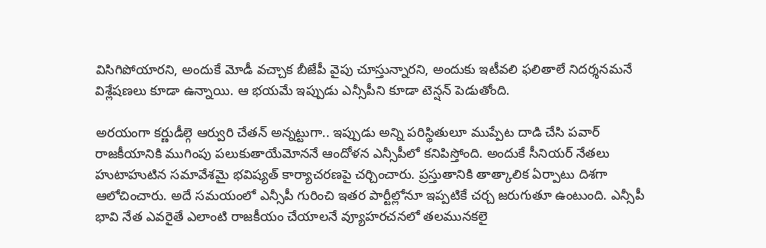విసిగిపోయారని, అందుకే మోడీ వచ్చాక బీజేపీ వైపు చూస్తున్నారని, అందుకు ఇటీవలి ఫలితాలే నిదర్శనమనే విశ్లేషణలు కూడా ఉన్నాయి. ఆ భయమే ఇప్పుడు ఎన్సీపీని కూడా టెన్షన్ పెడుతోంది.

అరయంగా కర్ణుడీల్గె ఆర్వురి చేతన్ అన్నట్టుగా.. ఇప్పుడు అన్ని పరిస్థితులూ ముప్పేట దాడి చేసి పవార్ రాజకీయానికి ముగింపు పలుకుతాయేమోననే ఆందోళన ఎన్సీపీలో కనిపిస్తోంది. అందుకే సీనియర్ నేతలు హుటాహుటిన సమావేశమై భవిష్యత్ కార్యాచరణపై చర్చించారు. ప్రస్తుతానికి తాత్కాలిక ఏర్పాటు దిశగా ఆలోచించారు. అదే సమయంలో ఎన్సీపీ గురించి ఇతర పార్టీల్లోనూ ఇప్పటికే చర్చ జరుగుతూ ఉంటుంది. ఎన్సీపీ భావి నేత ఎవరైతే ఎలాంటి రాజకీయం చేయాలనే వ్యూహరచనలో తలమునకలై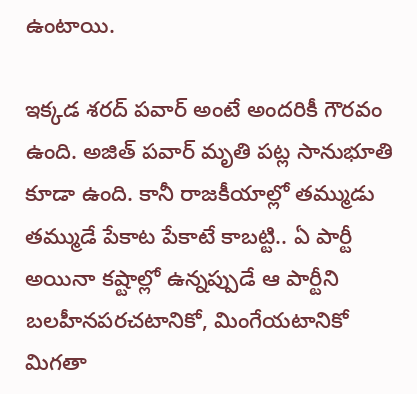ఉంటాయి.

ఇక్కడ శరద్ పవార్ అంటే అందరికీ గౌరవం ఉంది. అజిత్ పవార్ మృతి పట్ల సానుభూతి కూడా ఉంది. కానీ రాజకీయాల్లో తమ్ముడు తమ్ముడే పేకాట పేకాటే కాబట్టి.. ఏ పార్టీ అయినా కష్టాల్లో ఉన్నప్పుడే ఆ పార్టీని బలహీనపరచటానికో, మింగేయటానికో మిగతా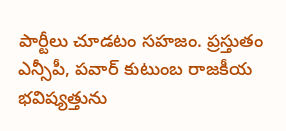పార్టీలు చూడటం సహజం. ప్రస్తుతం ఎన్సీపీ, పవార్ కుటుంబ రాజకీయ భవిష్యత్తును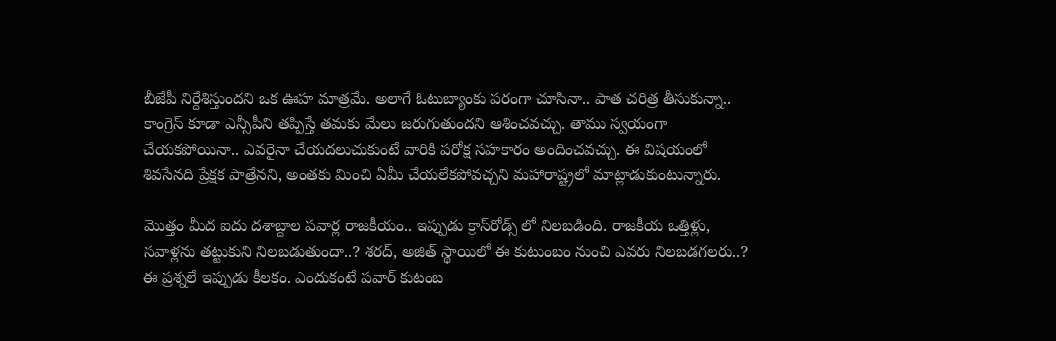బీజేపీ నిర్దేశిస్తుందని ఒక ఊహ మాత్రమే. అలాగే ఓటుబ్యాంకు పరంగా చూసినా.. పాత చరిత్ర తీసుకున్నా.. కాంగ్రెస్ కూడా ఎన్సీపీని తప్పిస్తే తమకు మేలు జరుగుతుందని ఆశించవచ్చు. తాము స్వయంగా చేయకపోయినా.. ఎవరైనా చేయదలుచుకుంటే వారికి పరోక్ష సహకారం అందించవచ్చు. ఈ విషయంలో శివసేనది ప్రేక్షక పాత్రేనని, అంతకు మించి ఏమీ చేయలేకపోవచ్చని మహారాష్ట్రలో మాట్లాడుకుంటున్నారు.

మొత్తం మీద ఐదు దశాబ్దాల పవార్ల రాజకీయం.. ఇప్పుడు క్రాస్‌రోడ్స్ లో నిలబడింది. రాజకీయ ఒత్తిళ్లు, సవాళ్లను తట్టుకుని నిలబడుతుందా..? శరద్, అజిత్ స్థాయిలో ఈ కుటుంబం నుంచి ఎవరు నిలబడగలరు..? ఈ ప్రశ్నలే ఇప్పుడు కీలకం. ఎందుకంటే పవార్ కుటంబ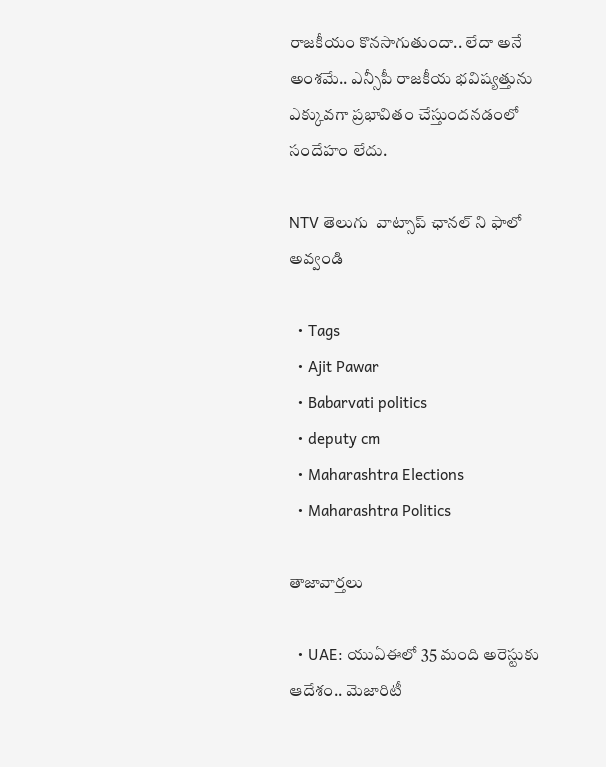రాజకీయం కొనసాగుతుందా.. లేదా అనే అంశమే.. ఎన్సీపీ రాజకీయ భవిష్యత్తును ఎక్కువగా ప్రభావితం చేస్తుందనడంలో సందేహం లేదు.

NTV తెలుగు  వాట్సాప్ ఛానల్ ని ఫాలో అవ్వండి

  • Tags
  • Ajit Pawar
  • Babarvati politics
  • deputy cm
  • Maharashtra Elections
  • Maharashtra Politics

తాజావార్తలు

  • UAE: యుఏఈలో 35 మంది అరెస్టుకు ఆదేశం.. మెజారిటీ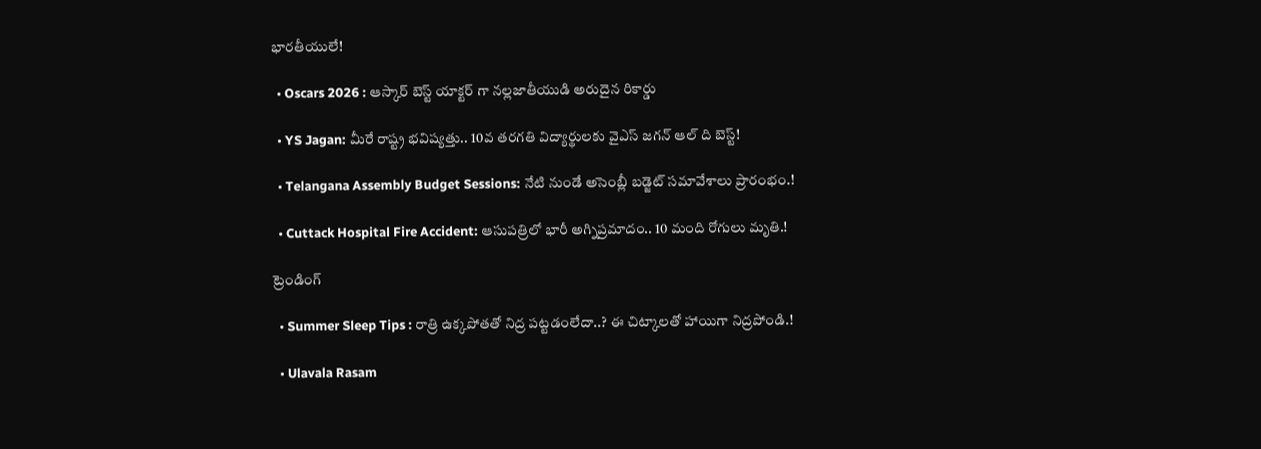భారతీయులే!

  • Oscars 2026 : ఆస్కార్ బెస్ట్ యాక్టర్ గా నల్లజాతీయుడి అరుదైన రికార్డు

  • YS Jagan: మీరే రాష్ట్ర భవిష్యత్తు.. 10వ తరగతి విద్యార్థులకు వైఎస్ జగన్ ఆల్ ది బెస్ట్!

  • Telangana Assembly Budget Sessions: నేటి నుండే అసెంబ్లీ బడ్జెట్ సమావేశాలు ప్రారంభం.!

  • Cuttack Hospital Fire Accident: ఆసుపత్రిలో భారీ అగ్నిప్రమాదం.. 10 మంది రోగులు మృతి.!

ట్రెండింగ్‌

  • Summer Sleep Tips : రాత్రి ఉక్కపోతతో నిద్ర పట్టడంలేదా..? ఈ చిట్కాలతో హాయిగా నిద్రపోండి.!

  • Ulavala Rasam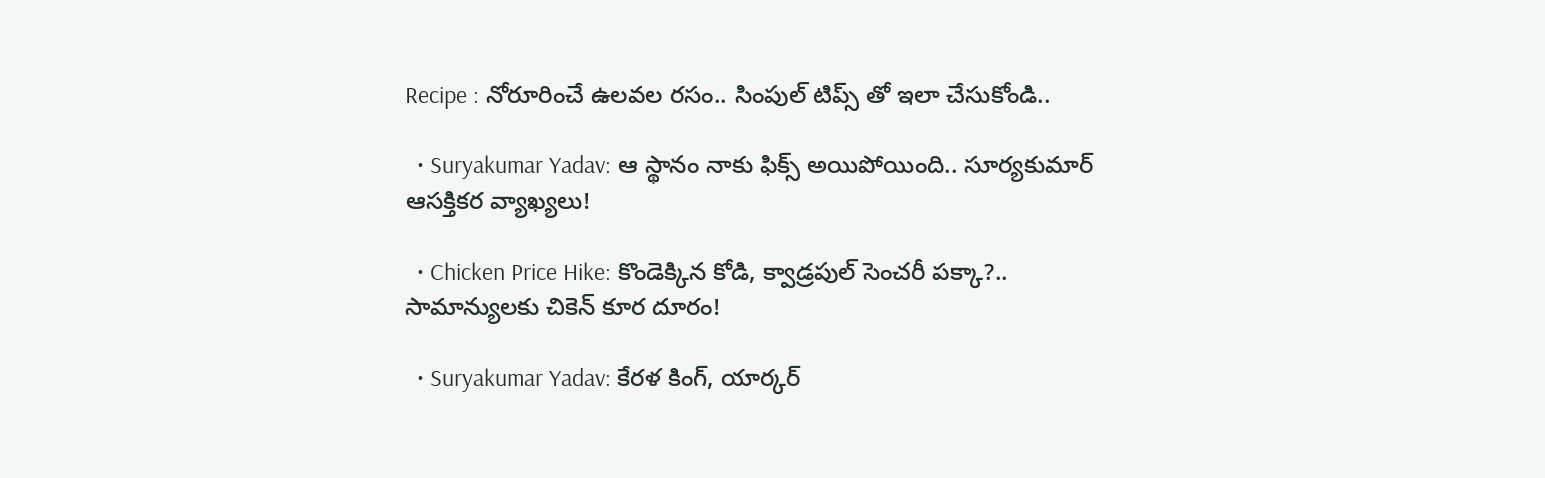Recipe : నోరూరించే ఉలవల రసం.. సింపుల్ టిప్స్ తో ఇలా చేసుకోండి..

  • Suryakumar Yadav: ఆ స్థానం నాకు ఫిక్స్ అయిపోయింది.. సూర్యకుమార్ ఆసక్తికర వ్యాఖ్యలు!

  • Chicken Price Hike: కొండెక్కిన కోడి, క్వాడ్రపుల్ సెంచరీ పక్కా?.. సామాన్యులకు చికెన్ కూర దూరం!

  • Suryakumar Yadav: కేరళ కింగ్, యార్కర్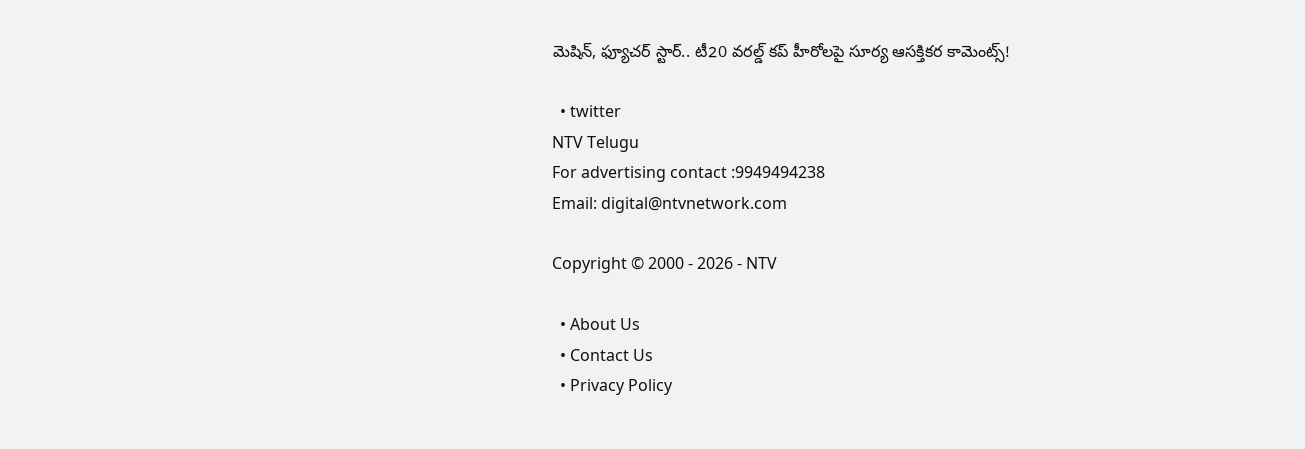మెషిన్, ఫ్యూచర్ స్టార్.. టీ20 వరల్డ్ కప్ హీరోలపై సూర్య ఆసక్తికర కామెంట్స్!

  • twitter
NTV Telugu
For advertising contact :9949494238
Email: digital@ntvnetwork.com

Copyright © 2000 - 2026 - NTV

  • About Us
  • Contact Us
  • Privacy Policy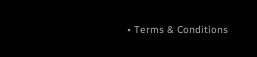• Terms & Conditions